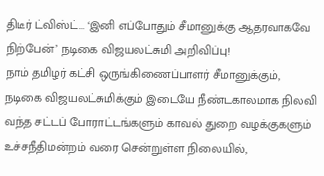திடீர் ட்விஸ்ட்... ‘இனி எப்போதும் சீமானுக்கு ஆதரவாகவே நிற்பேன்’ நடிகை விஜயலட்சுமி அறிவிப்பு!
நாம் தமிழர் கட்சி ஒருங்கிணைப்பாளர் சீமானுக்கும், நடிகை விஜயலட்சுமிக்கும் இடையே நீண்டகாலமாக நிலவி வந்த சட்டப் போராட்டங்களும் காவல் துறை வழக்குகளும் உச்சநீதிமன்றம் வரை சென்றுள்ள நிலையில்,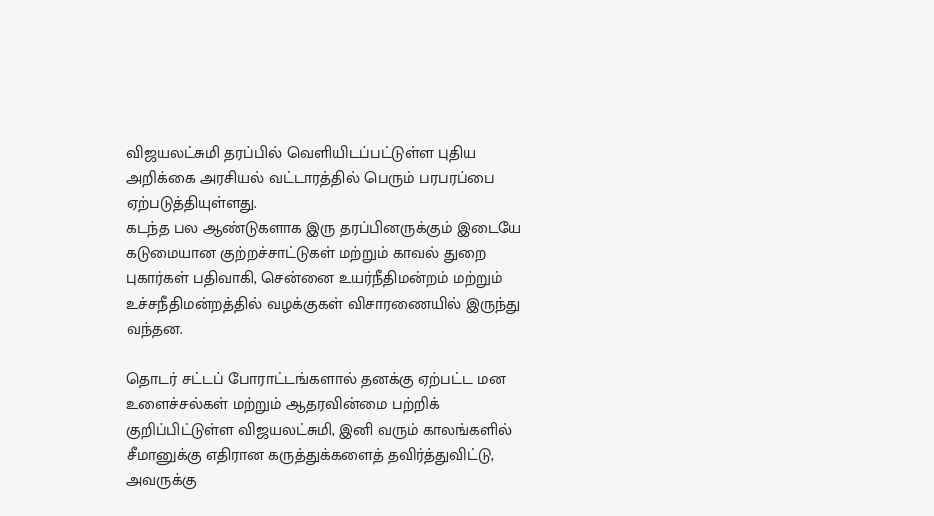விஜயலட்சுமி தரப்பில் வெளியிடப்பட்டுள்ள புதிய அறிக்கை அரசியல் வட்டாரத்தில் பெரும் பரபரப்பை ஏற்படுத்தியுள்ளது.
கடந்த பல ஆண்டுகளாக இரு தரப்பினருக்கும் இடையே கடுமையான குற்றச்சாட்டுகள் மற்றும் காவல் துறை புகார்கள் பதிவாகி, சென்னை உயர்நீதிமன்றம் மற்றும் உச்சநீதிமன்றத்தில் வழக்குகள் விசாரணையில் இருந்து வந்தன.

தொடர் சட்டப் போராட்டங்களால் தனக்கு ஏற்பட்ட மன உளைச்சல்கள் மற்றும் ஆதரவின்மை பற்றிக் குறிப்பிட்டுள்ள விஜயலட்சுமி, இனி வரும் காலங்களில் சீமானுக்கு எதிரான கருத்துக்களைத் தவிர்த்துவிட்டு, அவருக்கு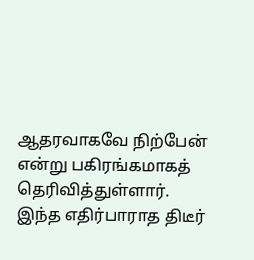ஆதரவாகவே நிற்பேன் என்று பகிரங்கமாகத் தெரிவித்துள்ளார்.
இந்த எதிர்பாராத திடீர்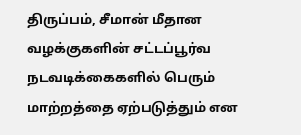திருப்பம், சீமான் மீதான வழக்குகளின் சட்டப்பூர்வ நடவடிக்கைகளில் பெரும் மாற்றத்தை ஏற்படுத்தும் என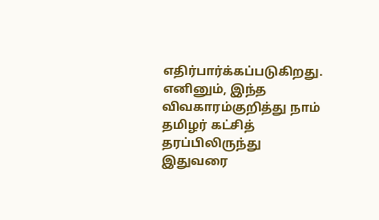எதிர்பார்க்கப்படுகிறது. எனினும், இந்த விவகாரம்குறித்து நாம் தமிழர் கட்சித் தரப்பிலிருந்து இதுவரை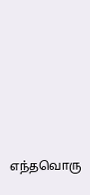எந்தவொரு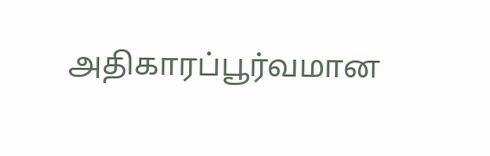அதிகாரப்பூர்வமான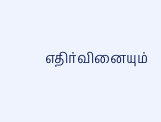எதிர்வினையும்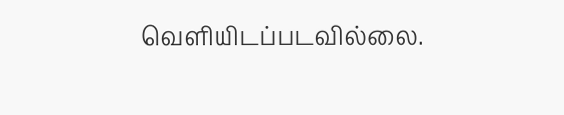வெளியிடப்படவில்லை.